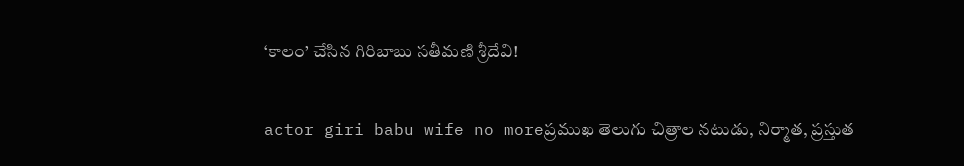‘కాలం’ చేసిన గిరిబాబు సతీమణి శ్రీదేవి!

actor giri babu wife no moreప్రముఖ తెలుగు చిత్రాల నటుడు, నిర్మాత, ప్రస్తుత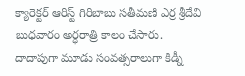క్యారెక్టర్ ఆరిస్ట్ గిరిబాబు సతీమణి ఎర్ర శ్రీదేవి బుధవారం అర్ధరాత్రి కాలం చేసారు. దాదాపుగా మూడు సంవత్సరాలుగా కిడ్నీ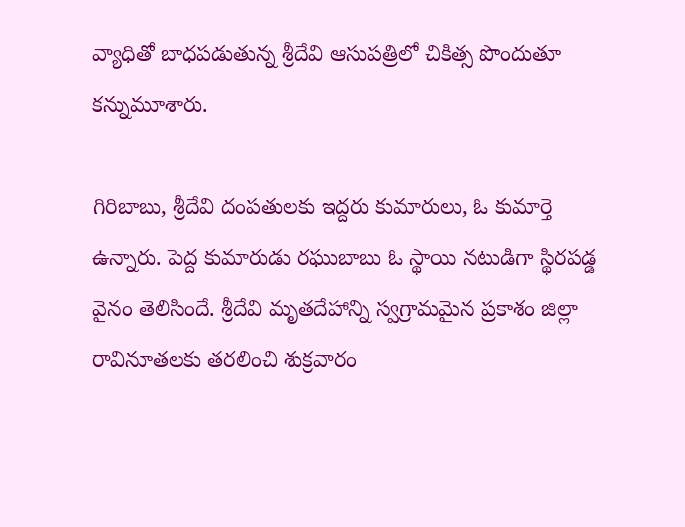వ్యాధితో బాధపడుతున్న శ్రీదేవి ఆసుపత్రిలో చికిత్స పొందుతూ కన్నుమూశారు.

గిరిబాబు, శ్రీదేవి దంపతులకు ఇద్దరు కుమారులు, ఓ కుమార్తె ఉన్నారు. పెద్ద కుమారుడు రఘుబాబు ఓ స్థాయి నటుడిగా స్థిరపడ్డ వైనం తెలిసిందే. శ్రీదేవి మృతదేహాన్ని స్వగ్రామమైన ప్రకాశం జిల్లా రావినూతలకు తరలించి శుక్రవారం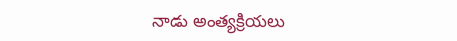నాడు అంత్యక్రియలు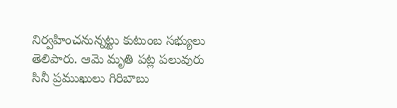నిర్వహించనున్నట్టు కుటుంబ సభ్యులు తెలిపారు. ఆమె మృతి పట్ల పలువురు సినీ ప్రముఖులు గిరిబాబు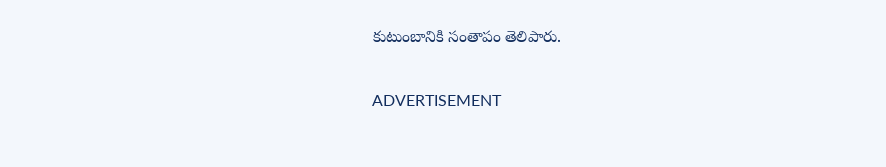కుటుంబానికి సంతాపం తెలిపారు.

ADVERTISEMENT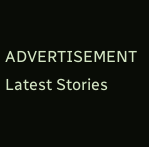ADVERTISEMENT
Latest Stories